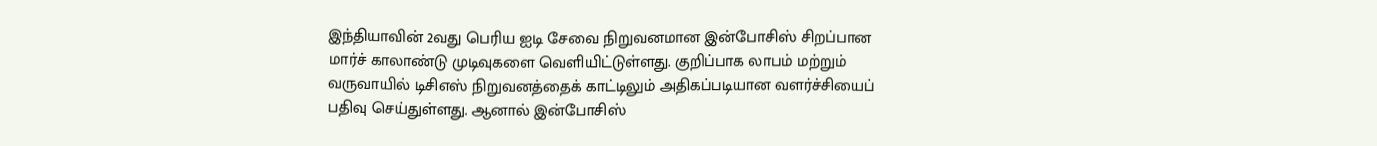இந்தியாவின் 2வது பெரிய ஐடி சேவை நிறுவனமான இன்போசிஸ் சிறப்பான மார்ச் காலாண்டு முடிவுகளை வெளியிட்டுள்ளது. குறிப்பாக லாபம் மற்றும் வருவாயில் டிசிஎஸ் நிறுவனத்தைக் காட்டிலும் அதிகப்படியான வளர்ச்சியைப் பதிவு செய்துள்ளது. ஆனால் இன்போசிஸ்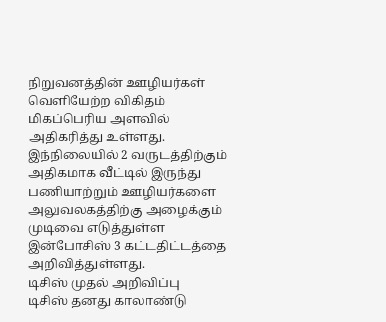நிறுவனத்தின் ஊழியர்கள் வெளியேற்ற விகிதம் மிகப்பெரிய அளவில் அதிகரித்து உள்ளது.
இந்நிலையில் 2 வருடத்திற்கும் அதிகமாக வீட்டில் இருந்து பணியாற்றும் ஊழியர்களை அலுவலகத்திற்கு அழைக்கும் முடிவை எடுத்துள்ள இன்போசிஸ் 3 கட்டதிட்டத்தை அறிவித்துள்ளது.
டிசிஸ் முதல் அறிவிப்பு
டிசிஸ் தனது காலாண்டு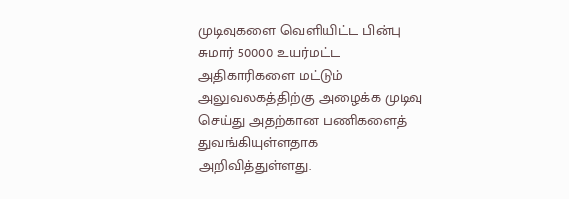முடிவுகளை வெளியிட்ட பின்பு சுமார் 50000 உயர்மட்ட அதிகாரிகளை மட்டும் அலுவலகத்திற்கு அழைக்க முடிவு செய்து அதற்கான பணிகளைத் துவங்கியுள்ளதாக அறிவித்துள்ளது.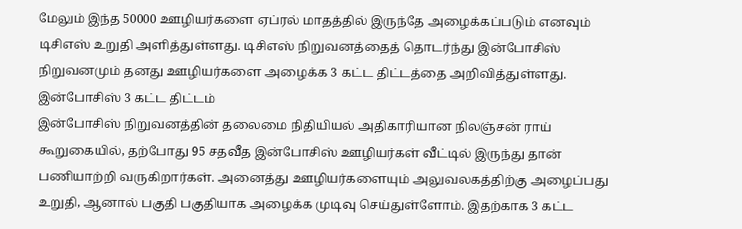மேலும் இந்த 50000 ஊழியர்களை ஏப்ரல் மாதத்தில் இருந்தே அழைக்கப்படும் எனவும் டிசிஎஸ் உறுதி அளித்துள்ளது. டிசிஎஸ் நிறுவனத்தைத் தொடர்ந்து இன்போசிஸ் நிறுவனமும் தனது ஊழியர்களை அழைக்க 3 கட்ட திட்டத்தை அறிவித்துள்ளது.
இன்போசிஸ் 3 கட்ட திட்டம்
இன்போசிஸ் நிறுவனத்தின் தலைமை நிதியியல் அதிகாரியான நிலஞ்சன் ராய் கூறுகையில், தற்போது 95 சதவீத இன்போசிஸ் ஊழியர்கள் வீட்டில் இருந்து தான் பணியாற்றி வருகிறார்கள். அனைத்து ஊழியர்களையும் அலுவலகத்திற்கு அழைப்பது உறுதி, ஆனால் பகுதி பகுதியாக அழைக்க முடிவு செய்துள்ளோம். இதற்காக 3 கட்ட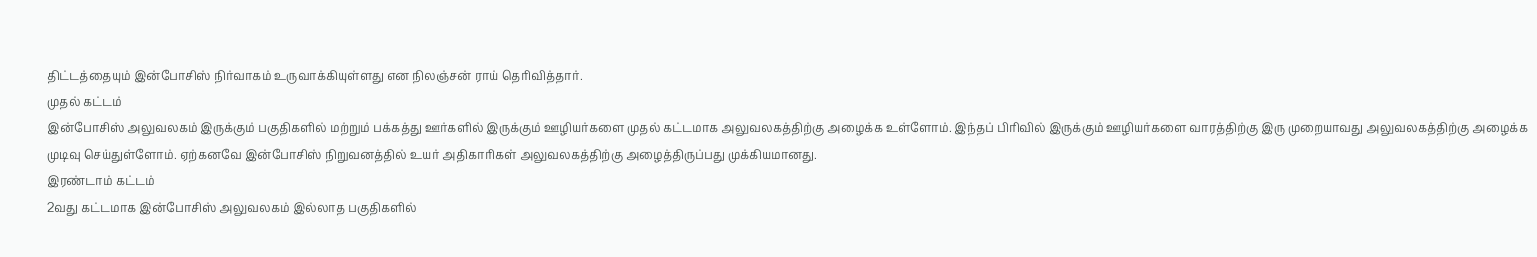திட்டத்தையும் இன்போசிஸ் நிர்வாகம் உருவாக்கியுள்ளது என நிலஞ்சன் ராய் தெரிவித்தார்.
முதல் கட்டம்
இன்போசிஸ் அலுவலகம் இருக்கும் பகுதிகளில் மற்றும் பக்கத்து ஊர்களில் இருக்கும் ஊழியர்களை முதல் கட்டமாக அலுவலகத்திற்கு அழைக்க உள்ளோம். இந்தப் பிரிவில் இருக்கும் ஊழியர்களை வாரத்திற்கு இரு முறையாவது அலுவலகத்திற்கு அழைக்க முடிவு செய்துள்ளோம். ஏற்கனவே இன்போசிஸ் நிறுவனத்தில் உயர் அதிகாரிகள் அலுவலகத்திற்கு அழைத்திருப்பது முக்கியமானது.
இரண்டாம் கட்டம்
2வது கட்டமாக இன்போசிஸ் அலுவலகம் இல்லாத பகுதிகளில்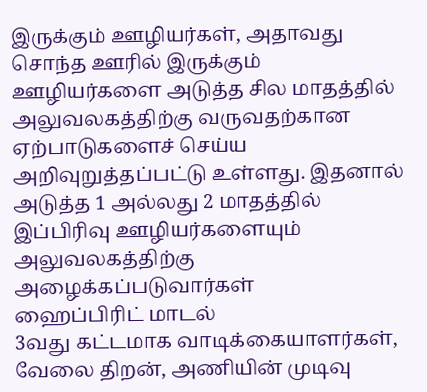இருக்கும் ஊழியர்கள், அதாவது சொந்த ஊரில் இருக்கும் ஊழியர்களை அடுத்த சில மாதத்தில் அலுவலகத்திற்கு வருவதற்கான ஏற்பாடுகளைச் செய்ய அறிவுறுத்தப்பட்டு உள்ளது. இதனால் அடுத்த 1 அல்லது 2 மாதத்தில் இப்பிரிவு ஊழியர்களையும் அலுவலகத்திற்கு அழைக்கப்படுவார்கள்
ஹைப்பிரிட் மாடல்
3வது கட்டமாக வாடிக்கையாளர்கள், வேலை திறன், அணியின் முடிவு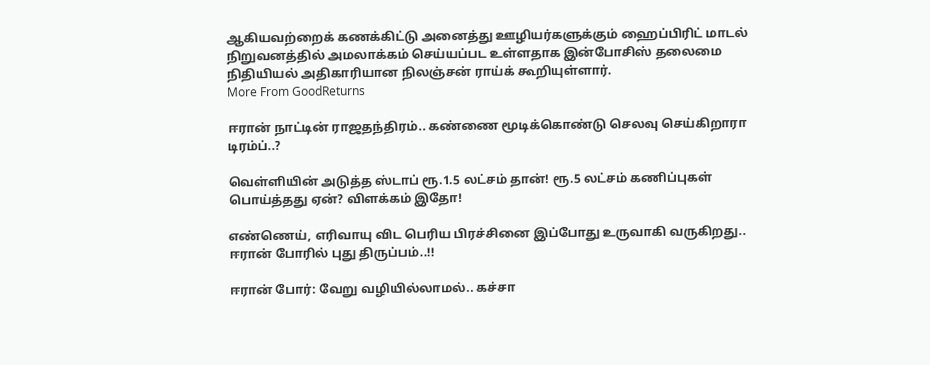ஆகியவற்றைக் கணக்கிட்டு அனைத்து ஊழியர்களுக்கும் ஹைப்பிரிட் மாடல் நிறுவனத்தில் அமலாக்கம் செய்யப்பட உள்ளதாக இன்போசிஸ் தலைமை நிதியியல் அதிகாரியான நிலஞ்சன் ராய்க் கூறியுள்ளார்.
More From GoodReturns

ஈரான் நாட்டின் ராஜதந்திரம்.. கண்ணை மூடிக்கொண்டு செலவு செய்கிறாரா டிரம்ப்..?

வெள்ளியின் அடுத்த ஸ்டாப் ரூ.1.5 லட்சம் தான்! ரூ.5 லட்சம் கணிப்புகள் பொய்த்தது ஏன்? விளக்கம் இதோ!

எண்ணெய், எரிவாயு விட பெரிய பிரச்சினை இப்போது உருவாகி வருகிறது.. ஈரான் போரில் புது திருப்பம்..!!

ஈரான் போர்: வேறு வழியில்லாமல்.. கச்சா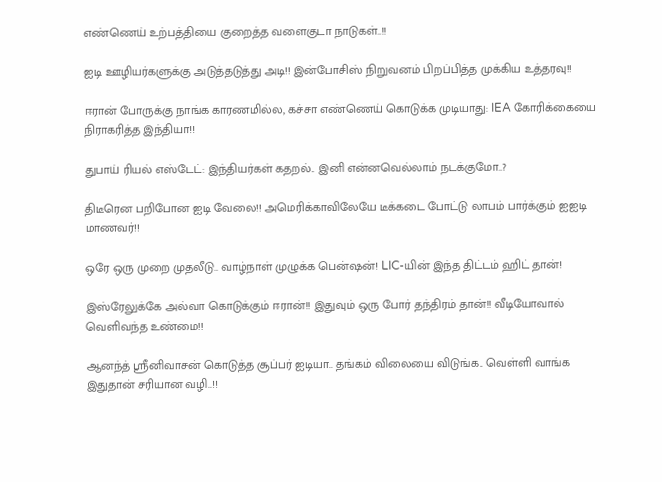எண்ணெய் உற்பத்தியை குறைத்த வளைகுடா நாடுகள்..!!

ஐடி ஊழியர்களுக்கு அடுத்தடுத்து அடி!! இன்போசிஸ் நிறுவனம் பிறப்பித்த முக்கிய உத்தரவு!!

ஈரான் போருக்கு நாங்க காரணமில்ல, கச்சா எண்ணெய் கொடுக்க முடியாது: IEA கோரிக்கையை நிராகரித்த இந்தியா!!

துபாய் ரியல் எஸ்டேட்: இந்தியர்கள் கதறல்.. இனி என்னவெல்லாம் நடக்குமோ..?

திடீரென பறிபோன ஐடி வேலை!! அமெரிக்காவிலேயே டீக்கடை போட்டு லாபம் பார்க்கும் ஐஐடி மாணவர்!!

ஒரே ஒரு முறை முதலீடு.. வாழ்நாள் முழுக்க பென்ஷன்! LIC-யின் இந்த திட்டம் ஹிட் தான்!

இஸ்ரேலுக்கே அல்வா கொடுக்கும் ஈரான்!! இதுவும் ஒரு போர் தந்திரம் தான்!! வீடியோவால் வெளிவந்த உண்மை!!

ஆனந்த் ஸ்ரீனிவாசன் கொடுத்த சூப்பர் ஐடியா.. தங்கம் விலையை விடுங்க.. வெள்ளி வாங்க இதுதான் சரியான வழி..!!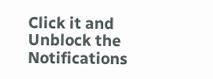Click it and Unblock the Notifications